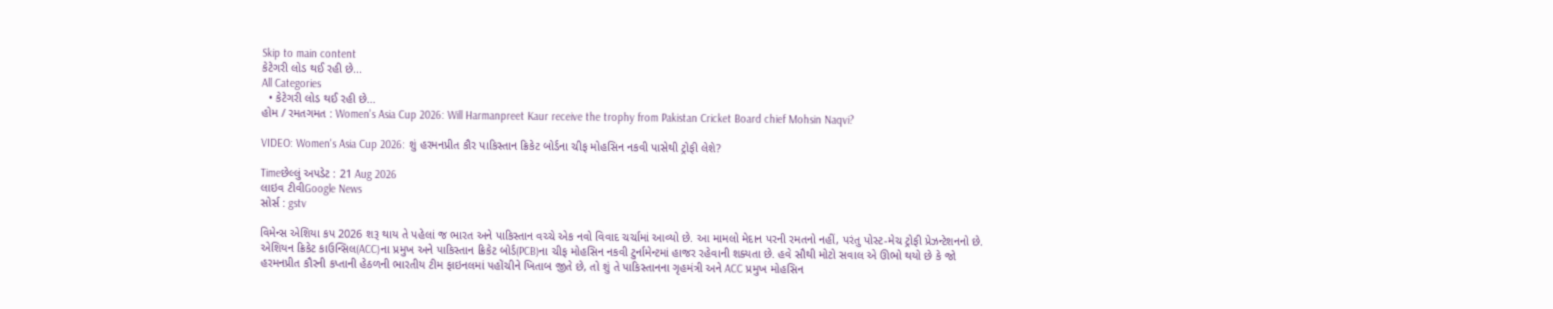Skip to main content
કેટેગરી લોડ થઈ રહી છે...
All Categories
  • કેટેગરી લોડ થઈ રહી છે...
હોમ / રમતગમત : Women's Asia Cup 2026: Will Harmanpreet Kaur receive the trophy from Pakistan Cricket Board chief Mohsin Naqvi?

VIDEO: Women's Asia Cup 2026: શું હરમનપ્રીત કૌર પાકિસ્તાન ક્રિકેટ બોર્ડના ચીફ મોહસિન નકવી પાસેથી ટ્રોફી લેશે?

Timeછેલ્લું અપડેટ : 21 Aug 2026
લાઇવ ટીવીGoogle News
સોર્સ : gstv

વિમેન્સ એશિયા કપ 2026 શરૂ થાય તે પહેલાં જ ભારત અને પાકિસ્તાન વચ્ચે એક નવો વિવાદ ચર્ચામાં આવ્યો છે. આ મામલો મેદાન પરની રમતનો નહીં, પરંતુ પોસ્ટ-મેચ ટ્રોફી પ્રેઝન્ટેશનનો છે. એશિયન ક્રિકેટ કાઉન્સિલ(ACC)ના પ્રમુખ અને પાકિસ્તાન ક્રિકેટ બોર્ડ(PCB)ના ચીફ મોહસિન નકવી ટુર્નામેન્ટમાં હાજર રહેવાની શક્યતા છે. હવે સૌથી મોટો સવાલ એ ઊભો થયો છે કે જો હરમનપ્રીત કૌરની કપ્તાની હેઠળની ભારતીય ટીમ ફાઇનલમાં પહોંચીને ખિતાબ જીતે છે, તો શું તે પાકિસ્તાનના ગૃહમંત્રી અને ACC પ્રમુખ મોહસિન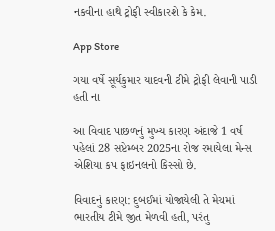નકવીના હાથે ટ્રોફી સ્વીકારશે કે કેમ.

App Store

ગયા વર્ષે સૂર્યકુમાર યાદવની ટીમે ટ્રોફી લેવાની પાડી હતી ના

આ વિવાદ પાછળનું મુખ્ય કારણ અંદાજે 1 વર્ષ પહેલાં 28 સપ્ટેમ્બર 2025ના રોજ રમાયેલા મેન્સ એશિયા કપ ફાઇનલનો કિસ્સો છે.

વિવાદનું કારણ: દુબઈમાં યોજાયેલી તે મેચમાં ભારતીય ટીમે જીત મેળવી હતી, પરંતુ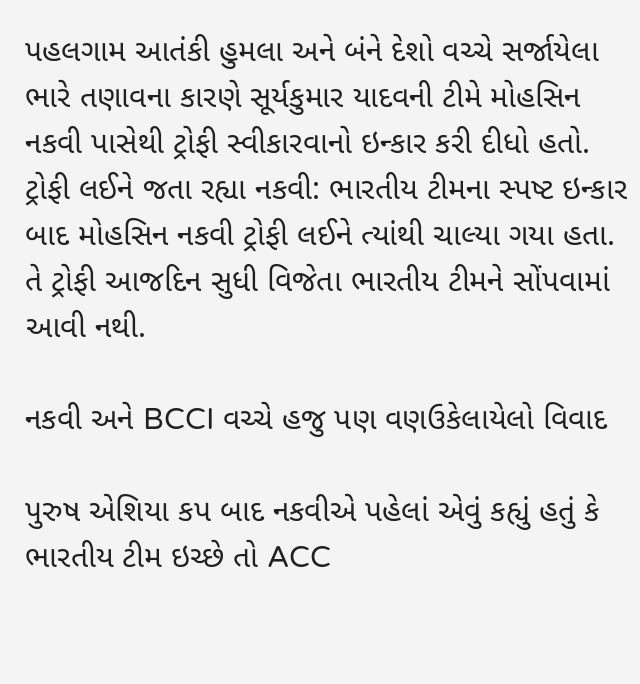પહલગામ આતંકી હુમલા અને બંને દેશો વચ્ચે સર્જાયેલા ભારે તણાવના કારણે સૂર્યકુમાર યાદવની ટીમે મોહસિન નકવી પાસેથી ટ્રોફી સ્વીકારવાનો ઇન્કાર કરી દીધો હતો.
ટ્રોફી લઈને જતા રહ્યા નકવી: ભારતીય ટીમના સ્પષ્ટ ઇન્કાર બાદ મોહસિન નકવી ટ્રોફી લઈને ત્યાંથી ચાલ્યા ગયા હતા. તે ટ્રોફી આજદિન સુધી વિજેતા ભારતીય ટીમને સોંપવામાં આવી નથી.

નકવી અને BCCI વચ્ચે હજુ પણ વણઉકેલાયેલો વિવાદ

પુરુષ એશિયા કપ બાદ નકવીએ પહેલાં એવું કહ્યું હતું કે ભારતીય ટીમ ઇચ્છે તો ACC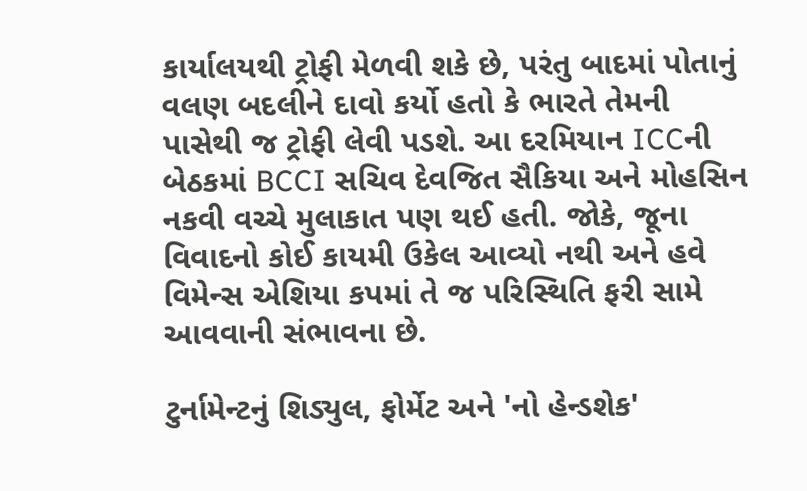કાર્યાલયથી ટ્રોફી મેળવી શકે છે, પરંતુ બાદમાં પોતાનું વલણ બદલીને દાવો કર્યો હતો કે ભારતે તેમની પાસેથી જ ટ્રોફી લેવી પડશે. આ દરમિયાન ICCની બેઠકમાં BCCI સચિવ દેવજિત સૈકિયા અને મોહસિન નકવી વચ્ચે મુલાકાત પણ થઈ હતી. જોકે, જૂના વિવાદનો કોઈ કાયમી ઉકેલ આવ્યો નથી અને હવે વિમેન્સ એશિયા કપમાં તે જ પરિસ્થિતિ ફરી સામે આવવાની સંભાવના છે.

ટુર્નામેન્ટનું શિડ્યુલ, ફોર્મેટ અને 'નો હેન્ડશેક'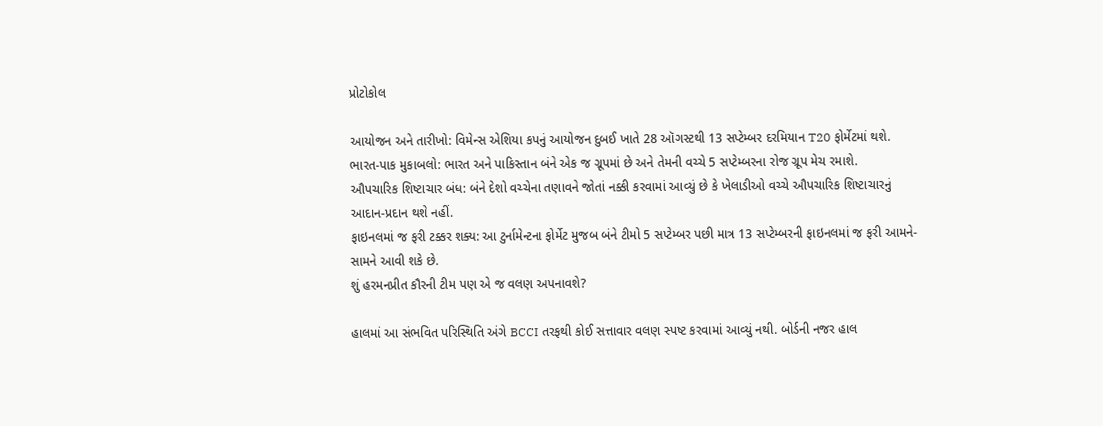પ્રોટોકોલ

આયોજન અને તારીખો: વિમેન્સ એશિયા કપનું આયોજન દુબઈ ખાતે 28 ઑગસ્ટથી 13 સપ્ટેમ્બર દરમિયાન T20 ફોર્મેટમાં થશે.
ભારત-પાક મુકાબલો: ભારત અને પાકિસ્તાન બંને એક જ ગ્રૂપમાં છે અને તેમની વચ્ચે 5 સપ્ટેમ્બરના રોજ ગ્રૂપ મેચ રમાશે.
ઔપચારિક શિષ્ટાચાર બંધ: બંને દેશો વચ્ચેના તણાવને જોતાં નક્કી કરવામાં આવ્યું છે કે ખેલાડીઓ વચ્ચે ઔપચારિક શિષ્ટાચારનું આદાન-પ્રદાન થશે નહીં.
ફાઇનલમાં જ ફરી ટક્કર શક્ય: આ ટુર્નામેન્ટના ફોર્મેટ મુજબ બંને ટીમો 5 સપ્ટેમ્બર પછી માત્ર 13 સપ્ટેમ્બરની ફાઇનલમાં જ ફરી આમને-સામને આવી શકે છે.
શું હરમનપ્રીત કૌરની ટીમ પણ એ જ વલણ અપનાવશે?

હાલમાં આ સંભવિત પરિસ્થિતિ અંગે BCCI તરફથી કોઈ સત્તાવાર વલણ સ્પષ્ટ કરવામાં આવ્યું નથી. બોર્ડની નજર હાલ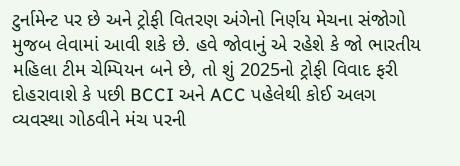ટુર્નામેન્ટ પર છે અને ટ્રોફી વિતરણ અંગેનો નિર્ણય મેચના સંજોગો મુજબ લેવામાં આવી શકે છે. હવે જોવાનું એ રહેશે કે જો ભારતીય મહિલા ટીમ ચેમ્પિયન બને છે, તો શું 2025નો ટ્રોફી વિવાદ ફરી દોહરાવાશે કે પછી BCCI અને ACC પહેલેથી કોઈ અલગ વ્યવસ્થા ગોઠવીને મંચ પરની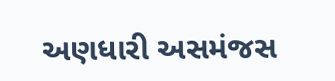અણધારી અસમંજસ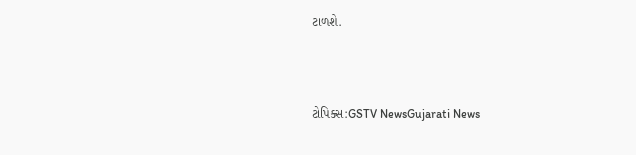ટાળશે.



ટોપિક્સ:GSTV NewsGujarati News